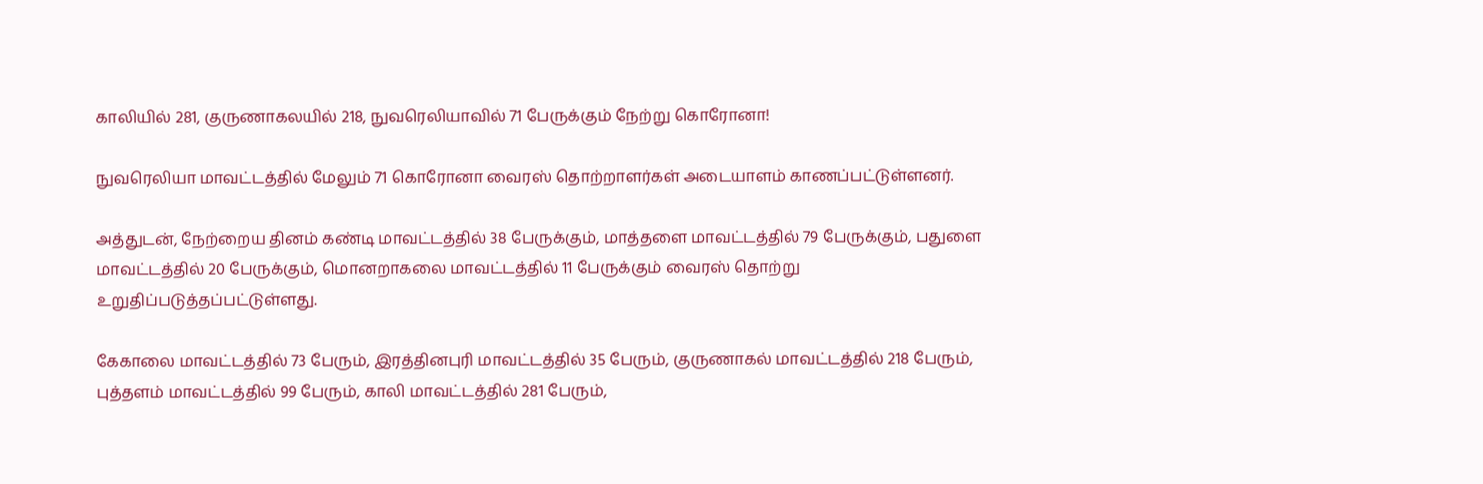காலியில் 281, குருணாகலயில் 218, நுவரெலியாவில் 71 பேருக்கும் நேற்று கொரோனா!

நுவரெலியா மாவட்டத்தில் மேலும் 71 கொரோனா வைரஸ் தொற்றாளர்கள் அடையாளம் காணப்பட்டுள்ளனர்.

அத்துடன், நேற்றைய தினம் கண்டி மாவட்டத்தில் 38 பேருக்கும், மாத்தளை மாவட்டத்தில் 79 பேருக்கும், பதுளை மாவட்டத்தில் 20 பேருக்கும், மொனறாகலை மாவட்டத்தில் 11 பேருக்கும் வைரஸ் தொற்று உறுதிப்படுத்தப்பட்டுள்ளது.

கேகாலை மாவட்டத்தில் 73 பேரும், இரத்தினபுரி மாவட்டத்தில் 35 பேரும், குருணாகல் மாவட்டத்தில் 218 பேரும், புத்தளம் மாவட்டத்தில் 99 பேரும், காலி மாவட்டத்தில் 281 பேரும்,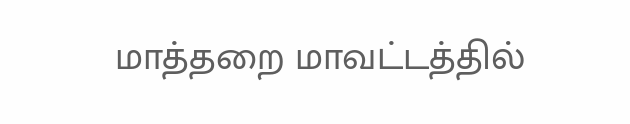மாத்தறை மாவட்டத்தில்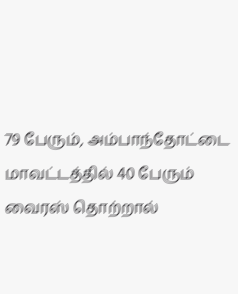79 பேரும், அம்பாந்தோட்டை மாவட்டத்தில் 40 பேரும் வைரஸ் தொற்றால்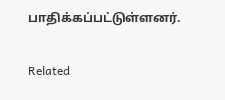பாதிக்கப்பட்டுள்ளனர்.

Related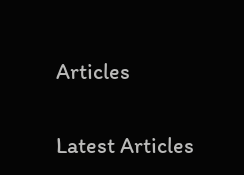Articles

Latest Articles